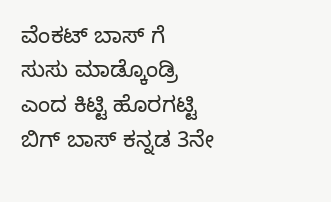ವೆಂಕಟ್ ಬಾಸ್ ಗೆ ಸುಸು ಮಾಡ್ಕೊಂಡ್ರಿ ಎಂದ ಕಿಟ್ಟಿ ಹೊರಗಟ್ಟಿ
ಬಿಗ್ ಬಾಸ್ ಕನ್ನಡ 3ನೇ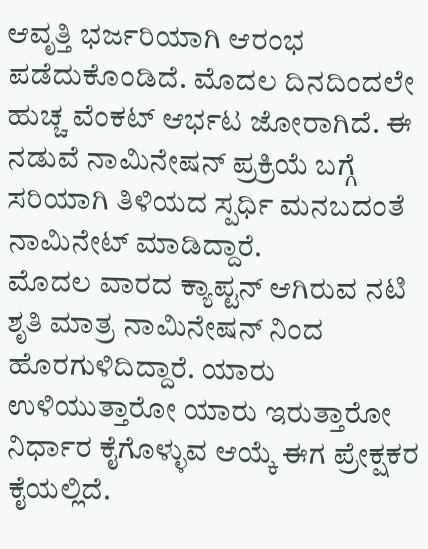ಆವೃತ್ತಿ ಭರ್ಜರಿಯಾಗಿ ಆರಂಭ ಪಡೆದುಕೊಂಡಿದೆ. ಮೊದಲ ದಿನದಿಂದಲೇ ಹುಚ್ಚ ವೆಂಕಟ್ ಆರ್ಭಟ ಜೋರಾಗಿದೆ. ಈ ನಡುವೆ ನಾಮಿನೇಷನ್ ಪ್ರಕ್ರಿಯೆ ಬಗ್ಗೆ ಸರಿಯಾಗಿ ತಿಳಿಯದ ಸ್ಪರ್ಧಿ ಮನಬದಂತೆ ನಾಮಿನೇಟ್ ಮಾಡಿದ್ದಾರೆ.
ಮೊದಲ ವಾರದ ಕ್ಯಾಪ್ಟನ್ ಆಗಿರುವ ನಟಿ ಶೃತಿ ಮಾತ್ರ ನಾಮಿನೇಷನ್ ನಿಂದ ಹೊರಗುಳಿದಿದ್ದಾರೆ. ಯಾರು ಉಳಿಯುತ್ತಾರೋ ಯಾರು ಇರುತ್ತಾರೋ ನಿರ್ಧಾರ ಕೈಗೊಳ್ಳುವ ಆಯ್ಕೆ ಈಗ ಪ್ರೇಕ್ಷಕರ ಕೈಯಲ್ಲಿದೆ.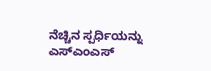ನೆಚ್ಚಿನ ಸ್ಪರ್ಧಿಯನ್ನು ಎಸ್ಎಂಎಸ್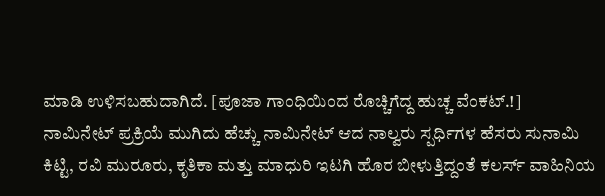ಮಾಡಿ ಉಳಿಸಬಹುದಾಗಿದೆ. [ಪೂಜಾ ಗಾಂಧಿಯಿಂದ ರೊಚ್ಚಿಗೆದ್ದ ಹುಚ್ಚ ವೆಂಕಟ್.!]
ನಾಮಿನೇಟ್ ಪ್ರಕ್ರಿಯೆ ಮುಗಿದು ಹೆಚ್ಚು ನಾಮಿನೇಟ್ ಆದ ನಾಲ್ವರು ಸ್ಪರ್ಧಿಗಳ ಹೆಸರು ಸುನಾಮಿ ಕಿಟ್ಟಿ, ರವಿ ಮುರೂರು, ಕೃತಿಕಾ ಮತ್ತು ಮಾಧುರಿ ಇಟಗಿ ಹೊರ ಬೀಳುತ್ತಿದ್ದಂತೆ ಕಲರ್ಸ್ ವಾಹಿನಿಯ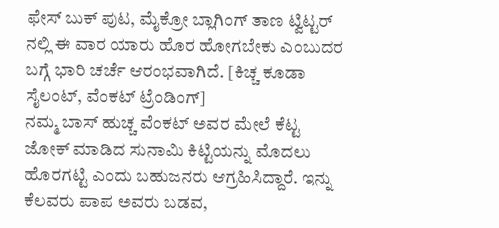ಫೇಸ್ ಬುಕ್ ಪುಟ, ಮೈಕ್ರೋ ಬ್ಲಾಗಿಂಗ್ ತಾಣ ಟ್ವಿಟ್ಟರ್ ನಲ್ಲಿ ಈ ವಾರ ಯಾರು ಹೊರ ಹೋಗಬೇಕು ಎಂಬುದರ ಬಗ್ಗೆ ಭಾರಿ ಚರ್ಚೆ ಆರಂಭವಾಗಿದೆ. [ಕಿಚ್ಚ ಕೂಡಾ ಸೈಲಂಟ್, ವೆಂಕಟ್ ಟ್ರೆಂಡಿಂಗ್]
ನಮ್ಮ ಬಾಸ್ ಹುಚ್ಚ ವೆಂಕಟ್ ಅವರ ಮೇಲೆ ಕೆಟ್ಟ ಜೋಕ್ ಮಾಡಿದ ಸುನಾಮಿ ಕಿಟ್ಟಿಯನ್ನು ಮೊದಲು ಹೊರಗಟ್ಟಿ ಎಂದು ಬಹುಜನರು ಆಗ್ರಹಿಸಿದ್ದಾರೆ. ಇನ್ನು ಕೆಲವರು ಪಾಪ ಅವರು ಬಡವ,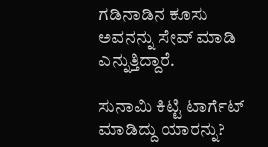ಗಡಿನಾಡಿನ ಕೂಸು ಅವನನ್ನು ಸೇವ್ ಮಾಡಿ ಎನ್ನುತ್ತಿದ್ದಾರೆ.

ಸುನಾಮಿ ಕಿಟ್ಟಿ ಟಾರ್ಗೆಟ್ ಮಾಡಿದ್ದು ಯಾರನ್ನು?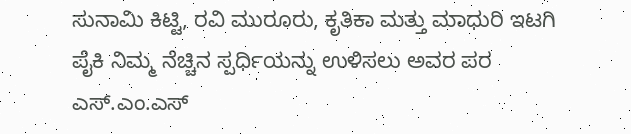ಸುನಾಮಿ ಕಿಟ್ಟಿ, ರವಿ ಮುರೂರು, ಕೃತಿಕಾ ಮತ್ತು ಮಾಧುರಿ ಇಟಗಿ ಪೈಕಿ ನಿಮ್ಮ ನೆಚ್ಚಿನ ಸ್ಪರ್ಧಿಯನ್ನು ಉಳಿಸಲು ಅವರ ಪರ ಎಸ್.ಎಂ.ಎಸ್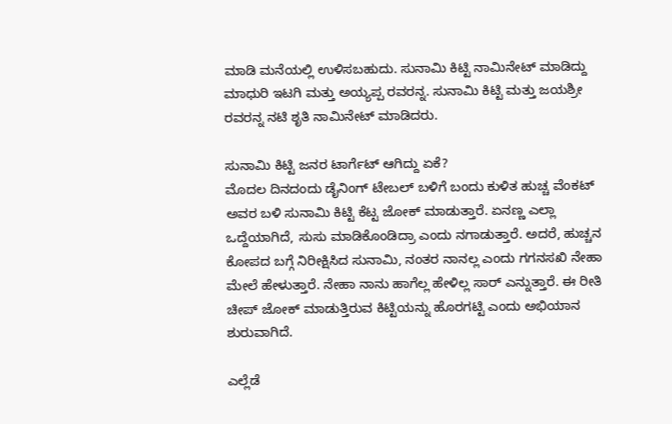ಮಾಡಿ ಮನೆಯಲ್ಲಿ ಉಳಿಸಬಹುದು. ಸುನಾಮಿ ಕಿಟ್ಟಿ ನಾಮಿನೇಟ್ ಮಾಡಿದ್ದು ಮಾಧುರಿ ಇಟಗಿ ಮತ್ತು ಅಯ್ಯಪ್ಪ ರವರನ್ನ. ಸುನಾಮಿ ಕಿಟ್ಟಿ ಮತ್ತು ಜಯಶ್ರೀ ರವರನ್ನ ನಟಿ ಶೃತಿ ನಾಮಿನೇಟ್ ಮಾಡಿದರು.

ಸುನಾಮಿ ಕಿಟ್ಟಿ ಜನರ ಟಾರ್ಗೆಟ್ ಆಗಿದ್ದು ಏಕೆ?
ಮೊದಲ ದಿನದಂದು ಡೈನಿಂಗ್ ಟೇಬಲ್ ಬಳಿಗೆ ಬಂದು ಕುಳಿತ ಹುಚ್ಚ ವೆಂಕಟ್ ಅವರ ಬಳಿ ಸುನಾಮಿ ಕಿಟ್ಟಿ ಕೆಟ್ಟ ಜೋಕ್ ಮಾಡುತ್ತಾರೆ. ಏನಣ್ಣ ಎಲ್ಲಾ ಒದ್ದೆಯಾಗಿದೆ, ಸುಸು ಮಾಡಿಕೊಂಡಿದ್ರಾ ಎಂದು ನಗಾಡುತ್ತಾರೆ. ಅದರೆ, ಹುಚ್ಚನ ಕೋಪದ ಬಗ್ಗೆ ನಿರೀಕ್ಷಿಸಿದ ಸುನಾಮಿ, ನಂತರ ನಾನಲ್ಲ ಎಂದು ಗಗನಸಖಿ ನೇಹಾ ಮೇಲೆ ಹೇಳುತ್ತಾರೆ. ನೇಹಾ ನಾನು ಹಾಗೆಲ್ಲ ಹೇಳಿಲ್ಲ ಸಾರ್ ಎನ್ನುತ್ತಾರೆ. ಈ ರೀತಿ ಚೀಪ್ ಜೋಕ್ ಮಾಡುತ್ತಿರುವ ಕಿಟ್ಟಿಯನ್ನು ಹೊರಗಟ್ಟಿ ಎಂದು ಅಭಿಯಾನ ಶುರುವಾಗಿದೆ.

ಎಲ್ಲೆಡೆ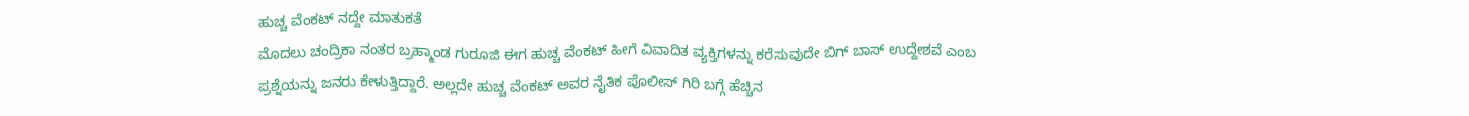ಹುಚ್ಚ ವೆಂಕಟ್ ನದ್ದೇ ಮಾತುಕತೆ
ಮೊದಲು ಚಂದ್ರಿಕಾ ನಂತರ ಬ್ರಹ್ಮಾಂಡ ಗುರೂಜಿ ಈಗ ಹುಚ್ಚ ವೆಂಕಟ್ ಹೀಗೆ ವಿವಾದಿತ ವ್ಯಕ್ತಿಗಳನ್ನು ಕರೆಸುವುದೇ ಬಿಗ್ ಬಾಸ್ ಉದ್ದೇಶವೆ ಎಂಬ ಪ್ರಶ್ನೆಯನ್ನು ಜನರು ಕೇಳುತ್ತಿದ್ದಾರೆ. ಅಲ್ಲದೇ ಹುಚ್ಚ ವೆಂಕಟ್ ಅವರ ನೈತಿಕ ಪೊಲೀಸ್ ಗಿರಿ ಬಗ್ಗೆ ಹೆಚ್ಚಿನ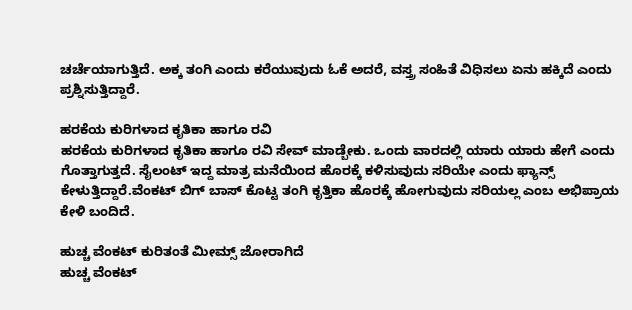ಚರ್ಚೆಯಾಗುತ್ತಿದೆ. ಅಕ್ಕ ತಂಗಿ ಎಂದು ಕರೆಯುವುದು ಓಕೆ ಅದರೆ, ವಸ್ತ್ರ ಸಂಹಿತೆ ವಿಧಿಸಲು ಏನು ಹಕ್ಕಿದೆ ಎಂದು ಪ್ರಶ್ನಿಸುತ್ತಿದ್ದಾರೆ.

ಹರಕೆಯ ಕುರಿಗಳಾದ ಕೃತಿಕಾ ಹಾಗೂ ರವಿ
ಹರಕೆಯ ಕುರಿಗಳಾದ ಕೃತಿಕಾ ಹಾಗೂ ರವಿ ಸೇವ್ ಮಾಡ್ಬೇಕು. ಒಂದು ವಾರದಲ್ಲಿ ಯಾರು ಯಾರು ಹೇಗೆ ಎಂದು ಗೊತ್ತಾಗುತ್ತದೆ. ಸೈಲಂಟ್ ಇದ್ದ ಮಾತ್ರ ಮನೆಯಿಂದ ಹೊರಕ್ಕೆ ಕಳಿಸುವುದು ಸರಿಯೇ ಎಂದು ಫ್ಯಾನ್ಸ್ ಕೇಳುತ್ತಿದ್ದಾರೆ.ವೆಂಕಟ್ ಬಿಗ್ ಬಾಸ್ ಕೊಟ್ಟ ತಂಗಿ ಕೃತ್ತಿಕಾ ಹೊರಕ್ಕೆ ಹೋಗುವುದು ಸರಿಯಲ್ಲ ಎಂಬ ಅಭಿಪ್ರಾಯ ಕೇಳಿ ಬಂದಿದೆ.

ಹುಚ್ಚ ವೆಂಕಟ್ ಕುರಿತಂತೆ ಮೀಮ್ಸ್ ಜೋರಾಗಿದೆ
ಹುಚ್ಚ ವೆಂಕಟ್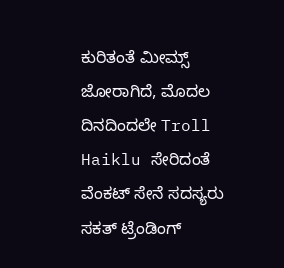ಕುರಿತಂತೆ ಮೀಮ್ಸ್ ಜೋರಾಗಿದೆ, ಮೊದಲ ದಿನದಿಂದಲೇ Troll Haiklu ಸೇರಿದಂತೆ ವೆಂಕಟ್ ಸೇನೆ ಸದಸ್ಯರು ಸಕತ್ ಟ್ರೆಂಡಿಂಗ್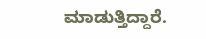ಮಾಡುತ್ತಿದ್ದಾರೆ.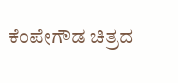ಕೆಂಪೇಗೌಡ ಚಿತ್ರದ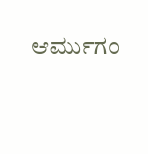ಆರ್ಮುಗಂ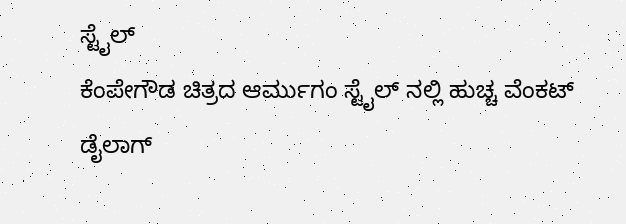ಸ್ಟೈಲ್
ಕೆಂಪೇಗೌಡ ಚಿತ್ರದ ಆರ್ಮುಗಂ ಸ್ಟೈಲ್ ನಲ್ಲಿ ಹುಚ್ಚ ವೆಂಕಟ್ ಡೈಲಾಗ್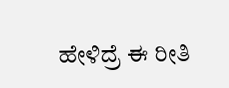ಹೇಳಿದ್ರೆ ಈ ರೀತಿ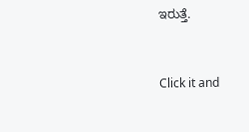ಇರುತ್ತೆ.


Click it and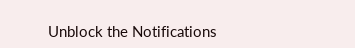Unblock the Notifications